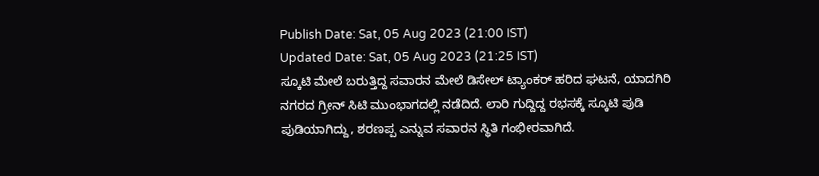Publish Date: Sat, 05 Aug 2023 (21:00 IST)
Updated Date: Sat, 05 Aug 2023 (21:25 IST)
ಸ್ಕೂಟಿ ಮೇಲೆ ಬರುತ್ತಿದ್ದ ಸವಾರನ ಮೇಲೆ ಡಿಸೇಲ್ ಟ್ಯಾಂಕರ್ ಹರಿದ ಘಟನೆ, ಯಾದಗಿರಿ ನಗರದ ಗ್ರೀನ್ ಸಿಟಿ ಮುಂಭಾಗದಲ್ಲಿ ನಡೆದಿದೆ. ಲಾರಿ ಗುದ್ದಿದ್ದ ರಭಸಕ್ಕೆ ಸ್ಕೂಟಿ ಪುಡಿ ಪುಡಿಯಾಗಿದ್ದು, ಶರಣಪ್ಪ ಎನ್ನುವ ಸವಾರನ ಸ್ಥಿತಿ ಗಂಭೀರವಾಗಿದೆ.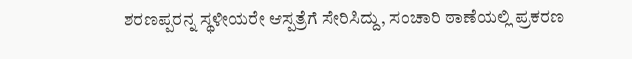ಶರಣಪ್ಪರನ್ನ ಸ್ಥಳೀಯರೇ ಆಸ್ಪತ್ರೆಗೆ ಸೇರಿಸಿದ್ದು, ಸಂಚಾರಿ ಠಾಣೆಯಲ್ಲಿ ಪ್ರಕರಣ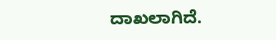ದಾಖಲಾಗಿದೆ.